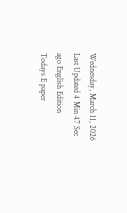Wednesday, March 11, 2026 Last Updated 4 Min 47 Sec ago English Edition
Todays E paper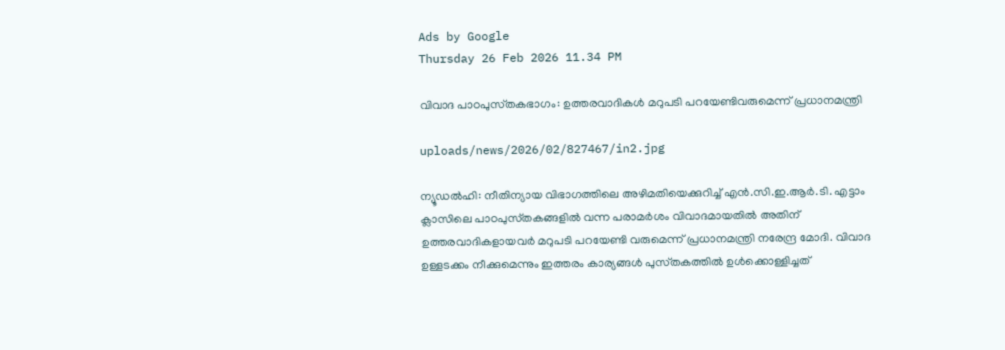Ads by Google
Thursday 26 Feb 2026 11.34 PM

വിവാദ പാഠപുസ്‌തകഭാഗം: ഉത്തരവാദികള്‍ മറുപടി പറയേണ്ടിവരുമെന്ന്‌ പ്രധാനമന്ത്രി

uploads/news/2026/02/827467/in2.jpg

ന്യൂഡല്‍ഹി: നീതിന്യായ വിഭാഗത്തിലെ അഴിമതിയെക്കുറിച്ച്‌ എന്‍.സി.ഇ.ആര്‍.ടി. എട്ടാം ക്ലാസിലെ പാഠപുസ്‌തകങ്ങളില്‍ വന്ന പരാമര്‍ശം വിവാദമായതില്‍ അതിന്‌ ഉത്തരവാദികളായവര്‍ മറുപടി പറയേണ്ടി വരുമെന്ന്‌ പ്രധാനമന്ത്രി നരേന്ദ്ര മോദി. വിവാദ ഉള്ളടക്കം നീക്കുമെന്നും ഇത്തരം കാര്യങ്ങള്‍ പുസ്‌തകത്തില്‍ ഉള്‍ക്കൊള്ളിച്ചത്‌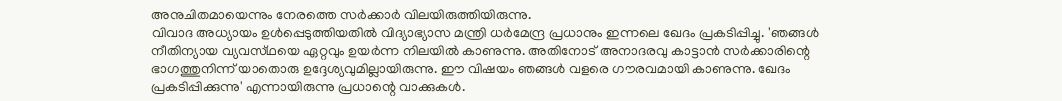അനുചിതമായെന്നും നേരത്തെ സര്‍ക്കാര്‍ വിലയിരുത്തിയിരുന്നു.
വിവാദ അധ്യായം ഉള്‍പ്പെടുത്തിയതില്‍ വിദ്യാഭ്യാസ മന്ത്രി ധര്‍മേന്ദ്ര പ്രധാനും ഇന്നലെ ഖേദം പ്രകടിപ്പിച്ചു. 'ഞങ്ങള്‍ നീതിന്യായ വ്യവസ്‌ഥയെ ഏറ്റവും ഉയര്‍ന്ന നിലയില്‍ കാണുന്നു. അതിനോട്‌ അനാദരവു കാട്ടാന്‍ സര്‍ക്കാരിന്റെ ഭാഗത്തുനിന്ന്‌ യാതൊരു ഉദ്ദേശ്യവുമില്ലായിരുന്നു. ഈ വിഷയം ഞങ്ങള്‍ വളരെ ഗൗരവമായി കാണുന്നു. ഖേദം പ്രകടിപ്പിക്കുന്നു' എന്നായിരുന്നു പ്രധാന്റെ വാക്കുകള്‍.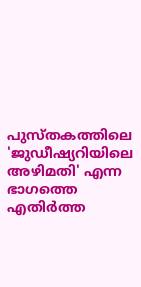പുസ്‌തകത്തിലെ 'ജുഡീഷ്യറിയിലെ അഴിമതി' എന്ന ഭാഗത്തെ എതിര്‍ത്ത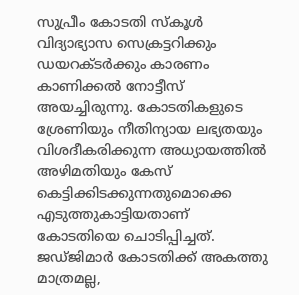സുപ്രീം കോടതി സ്‌കൂള്‍ വിദ്യാഭ്യാസ സെക്രട്ടറിക്കും ഡയറക്‌ടര്‍ക്കും കാരണം കാണിക്കല്‍ നോട്ടീസ്‌ അയച്ചിരുന്നു. കോടതികളുടെ ശ്രേണിയും നീതിന്യായ ലഭ്യതയും വിശദീകരിക്കുന്ന അധ്യായത്തില്‍ അഴിമതിയും കേസ്‌ കെട്ടിക്കിടക്കുന്നതുമൊക്കെ എടുത്തുകാട്ടിയതാണ്‌ കോടതിയെ ചൊടിപ്പിച്ചത്‌. ജഡ്‌ജിമാര്‍ കോടതിക്ക്‌ അകത്തു മാത്രമല്ല,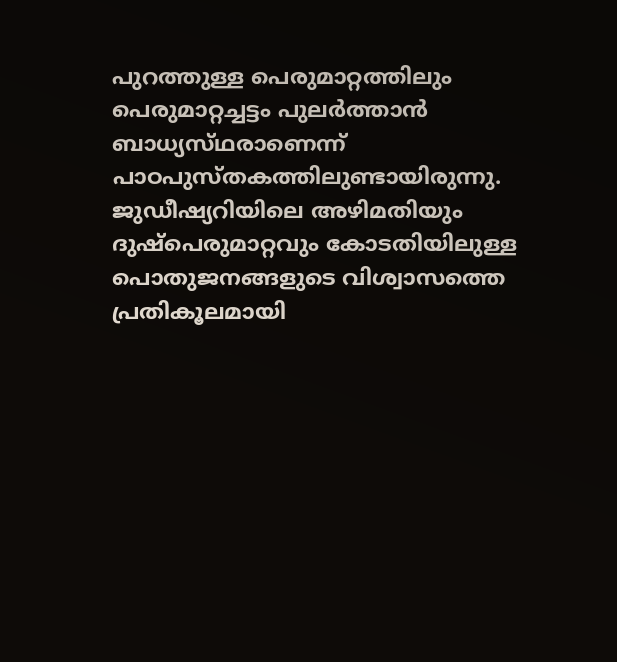പുറത്തുള്ള പെരുമാറ്റത്തിലും പെരുമാറ്റച്ചട്ടം പുലര്‍ത്താന്‍ ബാധ്യസ്‌ഥരാണെന്ന്‌ പാഠപുസ്‌തകത്തിലുണ്ടായിരുന്നു.
ജുഡീഷ്യറിയിലെ അഴിമതിയും ദുഷ്‌പെരുമാറ്റവും കോടതിയിലുള്ള പൊതുജനങ്ങളുടെ വിശ്വാസത്തെ പ്രതികൂലമായി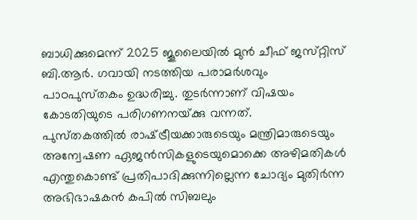ബാധിക്കുമെന്ന്‌ 2025 ജൂലൈയില്‍ മുന്‍ ചീഫ്‌ ജസ്‌റ്റിസ്‌ ബി.ആര്‍. ഗവായി നടത്തിയ പരാമര്‍ശവും പാഠപുസ്‌തകം ഉദ്ധരിച്ചു. തുടര്‍ന്നാണ്‌ വിഷയം കോടതിയുടെ പരിഗണനയ്‌ക്കു വന്നത്‌.
പുസ്‌തകത്തില്‍ രാഷ്‌ട്രീയക്കാരുടെയും മന്ത്രിമാരുടെയും അന്വേഷണ ഏജന്‍സികളുടെയുമൊക്കെ അഴിമതികള്‍ എന്തുകൊണ്ട്‌ പ്രതിപാദിക്കുന്നില്ലെന്ന ചോദ്യം മുതിര്‍ന്ന അഭിഭാഷകന്‍ കപില്‍ സിബലും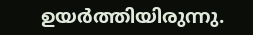ഉയര്‍ത്തിയിരുന്നു.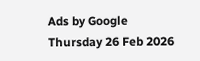Ads by Google
Thursday 26 Feb 2026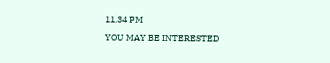11.34 PM
YOU MAY BE INTERESTED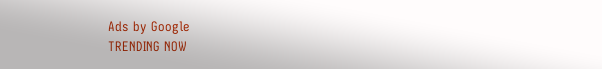Ads by Google
TRENDING NOW